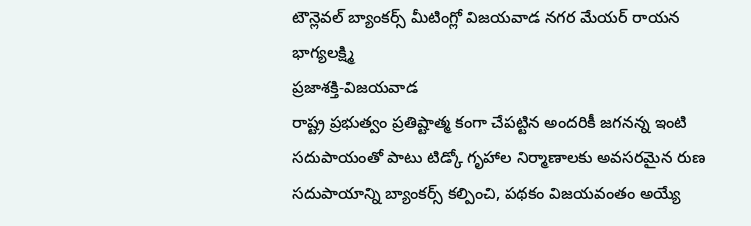టౌన్లెవల్ బ్యాంకర్స్ మీటింగ్లో విజయవాడ నగర మేయర్ రాయన భాగ్యలక్ష్మి
ప్రజాశక్తి-విజయవాడ
రాష్ట్ర ప్రభుత్వం ప్రతిష్టాత్మ కంగా చేపట్టిన అందరికీ జగనన్న ఇంటి సదుపాయంతో పాటు టిడ్కో గృహాల నిర్మాణాలకు అవసరమైన రుణ సదుపాయాన్ని బ్యాంకర్స్ కల్పించి, పథకం విజయవంతం అయ్యే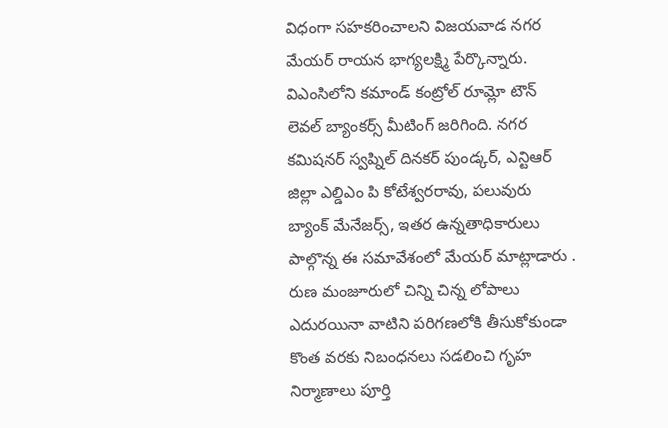విధంగా సహకరించాలని విజయవాడ నగర మేయర్ రాయన భాగ్యలక్ష్మి పేర్కొన్నారు. విఎంసిలోని కమాండ్ కంట్రోల్ రూమ్లో టౌన్ లెవల్ బ్యాంకర్స్ మీటింగ్ జరిగింది. నగర కమిషనర్ స్వప్నిల్ దినకర్ పుండ్కర్, ఎన్టిఆర్ జిల్లా ఎల్డిఎం పి కోటేశ్వరరావు, పలువురు బ్యాంక్ మేనేజర్స్, ఇతర ఉన్నతాధికారులు పాల్గొన్న ఈ సమావేశంలో మేయర్ మాట్లాడారు . రుణ మంజూరులో చిన్ని చిన్న లోపాలు ఎదురయినా వాటిని పరిగణలోకి తీసుకోకుండా కొంత వరకు నిబంధనలు సడలించి గృహ నిర్మాణాలు పూర్తి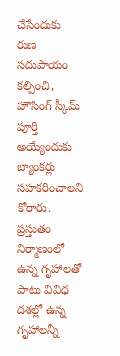చేసేందుకు రుణ సదుపాయం కల్పించి, హౌసింగ్ స్కీమ్ పూర్తి అయ్యేందుకు బ్యాంకర్లు సహకరించాలని కోరారు. ప్రస్తుతం నిర్మాణంలో ఉన్న గృహాలతో పాటు వివిధ దశల్లో ఉన్న గృహాలన్నీ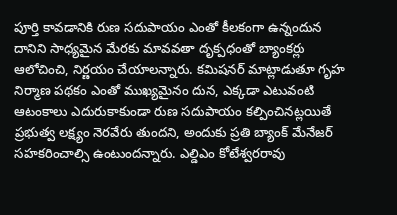పూర్తి కావడానికి రుణ సదుపాయం ఎంతో కీలకంగా ఉన్నందున దానిని సాధ్యమైన మేరకు మావవతా దృక్పధంతో బ్యాంకర్లు ఆలోచించి, నిర్ణయం చేయాలన్నారు. కమిషనర్ మాట్లాడుతూ గృహ నిర్మాణ పథకం ఎంతో ముఖ్యమైనం దున, ఎక్కడా ఎటువంటి ఆటంకాలు ఎదురుకాకుండా రుణ సదుపాయం కల్పించినట్లయితే ప్రభుత్వ లక్ష్యం నెరవేరు తుందని, అందుకు ప్రతి బ్యాంక్ మేనేజర్ సహకరించాల్సి ఉంటుందన్నారు. ఎల్డిఎం కోటేశ్వరరావు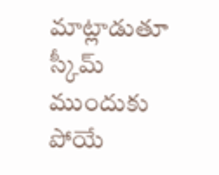మాట్లాడుతూ స్కీమ్ ముందుకు పోయే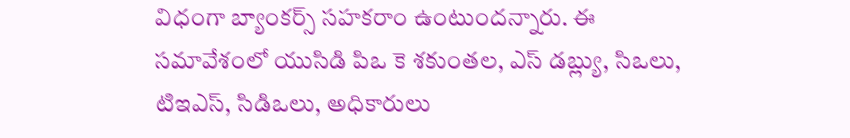విధంగా బ్యాంకర్స్ సహకరాం ఉంటుందన్నారు. ఈ సమావేశంలో యుసిడి పిఒ కె శకుంతల, ఎస్ డబ్ల్యు, సిఒలు, టిఇఎస్, సిడిఒలు, అధికారులు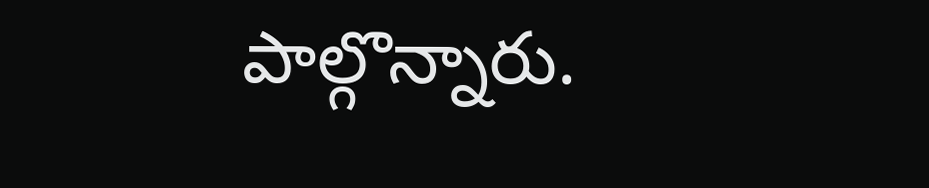పాల్గొన్నారు.